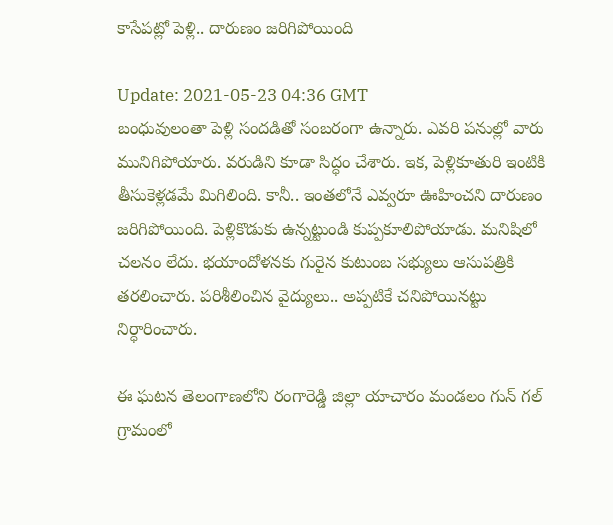కాసేప‌ట్లో పెళ్లి.. దారుణం జ‌రిగిపోయింది

Update: 2021-05-23 04:36 GMT
బంధువులంతా పెళ్లి సంద‌డితో సంబ‌రంగా ఉన్నారు. ఎవ‌రి ప‌నుల్లో వారు మునిగిపోయారు. వ‌రుడిని కూడా సిద్ధం చేశారు. ఇక‌, పెళ్లికూతురి ఇంటికి తీసుకెళ్ల‌డ‌మే మిగిలింది. కానీ.. ఇంత‌లోనే ఎవ్వ‌రూ ఊహించ‌ని దారుణం జ‌రిగిపోయింది. పెళ్లికొడుకు ఉన్న‌ట్టుండి కుప్ప‌కూలిపోయాడు. మ‌నిషిలో చ‌ల‌నం లేదు. భ‌యాందోళ‌న‌కు గురైన కుటుంబ స‌భ్యులు ఆసుప‌త్రికి త‌ర‌లించారు. ప‌రిశీలించిన వైద్యులు.. అప్ప‌టికే చ‌నిపోయిన‌ట్టు నిర్ధారించారు.

ఈ ఘ‌ట‌న తెలంగాణ‌లోని రంగారెడ్డి జిల్లా యాచారం మండ‌లం గున్ గ‌ల్ గ్రామంలో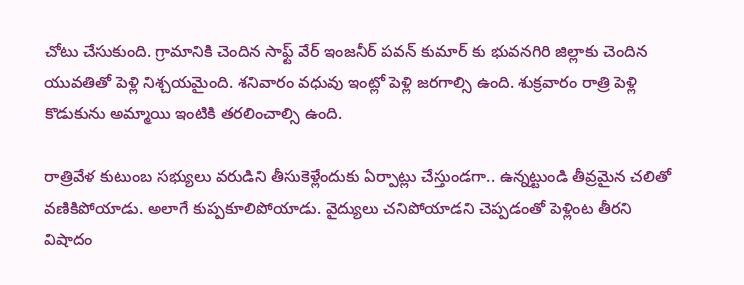చోటు చేసుకుంది. గ్రామానికి చెందిన సాఫ్ట్ వేర్ ఇంజ‌నీర్ ప‌వ‌న్ కుమార్ కు భువ‌న‌గిరి జిల్లాకు చెందిన యువ‌తితో పెళ్లి నిశ్చ‌య‌మైంది. శ‌నివారం వ‌ధువు ఇంట్లో పెళ్లి జ‌ర‌గాల్సి ఉంది. శుక్ర‌వారం రాత్రి పెళ్లి కొడుకును అమ్మాయి ఇంటికి త‌ర‌లించాల్సి ఉంది.

రాత్రివేళ కుటుంబ స‌భ్యులు వ‌రుడిని తీసుకెళ్లేందుకు ఏర్పాట్లు చేస్తుండ‌గా.. ఉన్న‌ట్టుండి తీవ్ర‌మైన‌ చ‌లితో వ‌ణికిపోయాడు. అలాగే కుప్ప‌కూలిపోయాడు. వైద్యులు చనిపోయాడ‌ని చెప్ప‌డంతో పెళ్లింట తీర‌ని విషాదం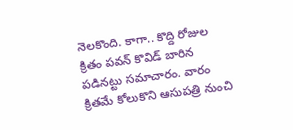నెల‌కొంది. కాగా.. కొద్ది రోజుల క్రితం ప‌వ‌న్ కొవిడ్ బారిన ప‌డిన‌ట్టు స‌మాచారం. వారం క్రిత‌మే కోలుకొని ఆసుప‌త్రి నుంచి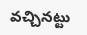వ‌చ్చిన‌ట్టు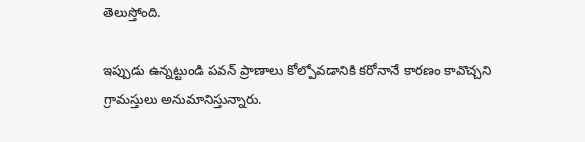తెలుస్తోంది.

ఇప్పుడు ఉన్న‌ట్టుండి ప‌వ‌న్ ప్రాణాలు కోల్పోవ‌డానికి క‌రోనానే కార‌ణం కావొచ్చ‌ని గ్రామ‌స్తులు అనుమానిస్తున్నారు.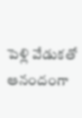పెళ్లి వేడుక‌తో ఆనందంగా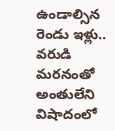ఉండాల్సిన రెండు ఇళ్లు.. వ‌రుడి మ‌ర‌నంతో అంతులేని విషాదంలో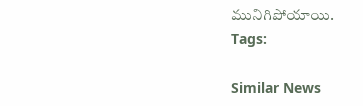మునిగిపోయాయి.
Tags:

Similar News